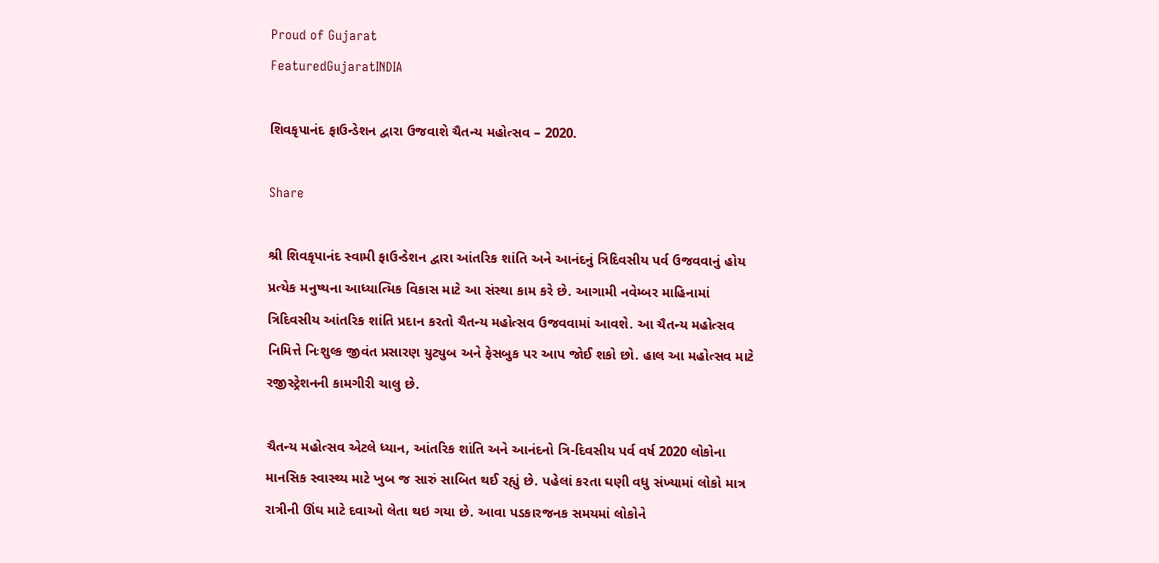Proud of Gujarat
FeaturedGujaratINDIA

શિવકૃપાનંદ ફાઉન્ડેશન દ્વારા ઉજવાશે ચૈતન્ય મહોત્સવ – 2020.

Share

શ્રી શિવકૃપાનંદ સ્વામી ફાઉન્ડેશન દ્વારા આંતરિક શાંતિ અને આનંદનું ત્રિદિવસીય પર્વ ઉજવવાનું હોય પ્રત્યેક મનુષ્યના આધ્યાત્મિક વિકાસ માટે આ સંસ્થા કામ કરે છે. આગામી નવેમ્બર માહિનામાં ત્રિદિવસીય આંતરિક શાંતિ પ્રદાન કરતો ચૈતન્ય મહોત્સવ ઉજવવામાં આવશે. આ ચૈતન્ય મહોત્સવ નિમિત્તે નિઃશુલ્ક જીવંત પ્રસારણ યુટ્યુબ અને ફેસબુક પર આપ જોઈ શકો છો. હાલ આ મહોત્સવ માટે રજીસ્ટ્રેશનની કામગીરી ચાલુ છે.

ચૈતન્ય મહોત્સવ એટલે ધ્યાન, આંતરિક શાંતિ અને આનંદનો ત્રિ-દિવસીય પર્વ વર્ષ 2020 લોકોના માનસિક સ્વાસ્થ્ય માટે ખુબ જ સારું સાબિત થઈ રહ્યું છે. પહેલાં કરતા ઘણી વધુ સંખ્યામાં લોકો માત્ર રાત્રીની ઊંઘ માટે દવાઓ લેતા થઇ ગયા છે. આવા પડકારજનક સમયમાં લોકોને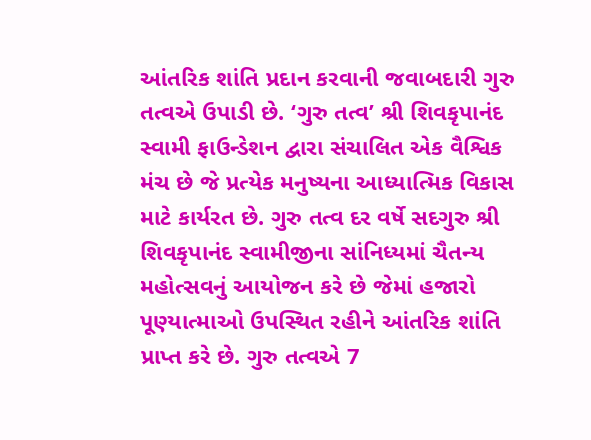આંતરિક શાંતિ પ્રદાન કરવાની જવાબદારી ગુરુ તત્વએ ઉપાડી છે. ‘ગુરુ તત્વ’ શ્રી શિવકૃપાનંદ સ્વામી ફાઉન્ડેશન દ્વારા સંચાલિત એક વૈશ્વિક મંચ છે જે પ્રત્યેક મનુષ્યના આધ્યાત્મિક વિકાસ માટે કાર્યરત છે. ગુરુ તત્વ દર વર્ષે સદગુરુ શ્રી શિવકૃપાનંદ સ્વામીજીના સાંનિધ્યમાં ચૈતન્ય મહોત્સવનું આયોજન કરે છે જેમાં હજારો પૂણ્યાત્માઓ ઉપસ્થિત રહીને આંતરિક શાંતિ પ્રાપ્ત કરે છે. ગુરુ તત્વએ 7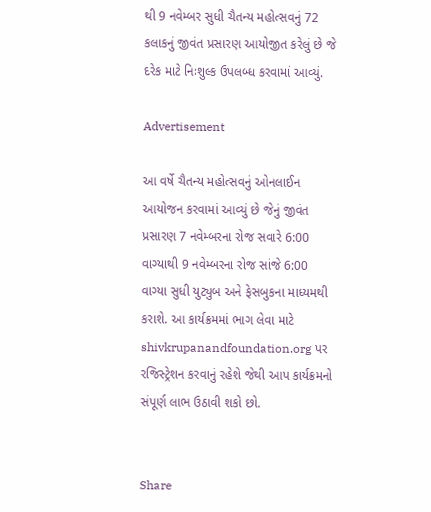થી 9 નવેમ્બર સુધી ચૈતન્ય મહોત્સવનું 72 કલાકનું જીવંત પ્રસારણ આયોજીત કરેલું છે જે દરેક માટે નિઃશુલ્ક ઉપલબ્ધ કરવામાં આવ્યું.

Advertisement

આ વર્ષે ચૈતન્ય મહોત્સવનું ઓનલાઈન આયોજન કરવામાં આવ્યું છે જેનું જીવંત પ્રસારણ 7 નવેમ્બરના રોજ સવારે 6:00 વાગ્યાથી 9 નવેમ્બરના રોજ સાંજે 6:00 વાગ્યા સુધી યુટ્યુબ અને ફેસબુકના માધ્યમથી કરાશે. આ કાર્યક્રમમાં ભાગ લેવા માટે shivkrupanandfoundation.org પર રજિસ્ટ્રેશન કરવાનું રહેશે જેથી આપ કાર્યક્રમનો સંપૂર્ણ લાભ ઉઠાવી શકો છો.


Share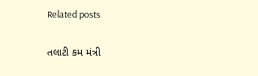Related posts

તલાટી કમ મંત્રી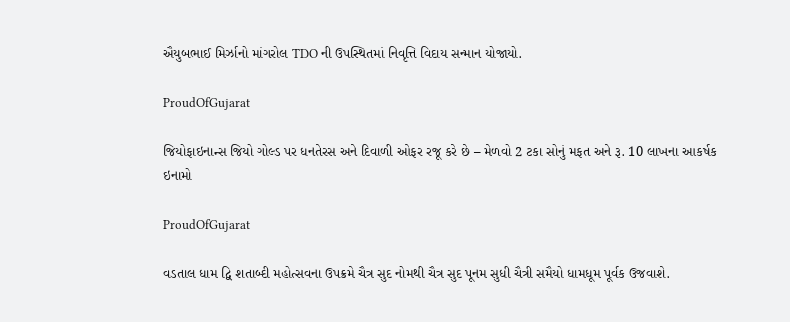ઐયુબભાઈ મિર્ઝાનો માંગરોલ TDO ની ઉપસ્થિતમાં નિવૃત્તિ વિદાય સન્માન યોજાયો.

ProudOfGujarat

જિયોફાઇનાન્સ જિયો ગોલ્ડ પર ધનતેરસ અને દિવાળી ઓફર રજૂ કરે છે – મેળવો 2 ટકા સોનું મફત અને રૂ. 10 લાખના આકર્ષક ઇનામો

ProudOfGujarat

વડતાલ ધામ દ્વિ શતાબ્દી મહોત્સવના ઉપક્રમે ચૈત્ર સુદ નોમથી ચૈત્ર સુદ પૂનમ સુધી ચૈત્રી સમૈયો ધામધૂમ પૂર્વક ઉજવાશે.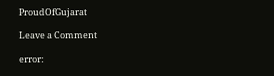ProudOfGujarat

Leave a Comment

error: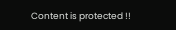Content is protected !!